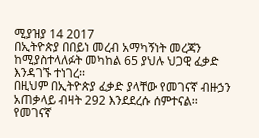ሚያዝያ 14 2017
በኢትዮጵያ በበይነ መረብ አማካኝነት መረጃን ከሚያስተላለፉት መካከል 65 ያህሉ ህጋዊ ፈቃድ እንዳገኙ ተነገረ፡፡
በዚህም በኢትዮጵያ ፈቃድ ያላቸው የመገናኛ ብዙኃን አጠቃላይ ብዛት 292 እንደደረሱ ሰምተናል፡፡
የመገናኛ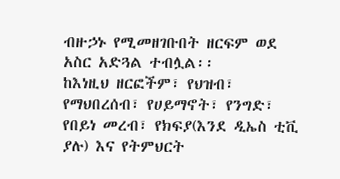ብዙኃኑ የሚመዘገቡበት ዘርፍም ወደ አስር አድጓል ተብሏል፡፡
ከእነዚህ ዘርፎችም፣ የህዝብ፣ የማህበረሰብ፣ የሀይማኖት፣ የንግድ፣ የበይነ መረብ፣ የክፍያ(እንደ ዲኤስ ቲቪ ያሉ) እና የትምህርት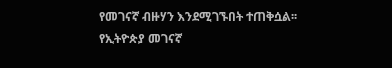የመገናኛ ብዙሃን እንደሚገኙበት ተጠቅሷል፡፡
የኢትዮጵያ መገናኛ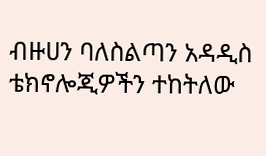ብዙሀን ባለስልጣን አዳዲስ ቴክኖሎጂዎችን ተከትለው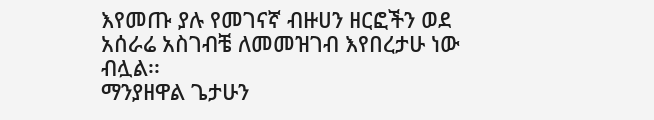እየመጡ ያሉ የመገናኛ ብዙሀን ዘርፎችን ወደ አሰራሬ አስገብቼ ለመመዝገብ እየበረታሁ ነው ብሏል፡፡
ማንያዘዋል ጌታሁን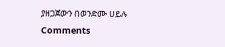ያዘጋጀውን በወንድሙ ሀይሉ
Comments